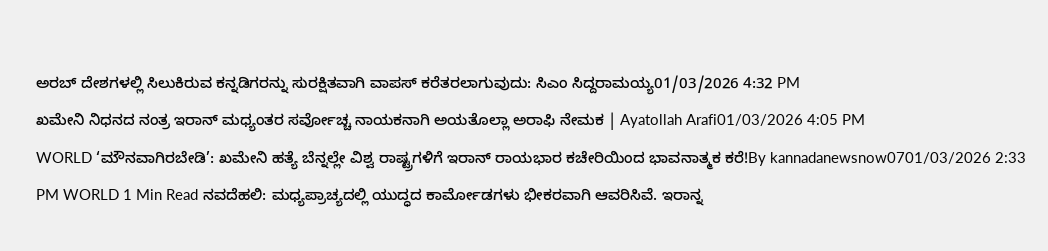ಅರಬ್ ದೇಶಗಳಲ್ಲಿ ಸಿಲುಕಿರುವ ಕನ್ನಡಿಗರನ್ನು ಸುರಕ್ಷಿತವಾಗಿ ವಾಪಸ್ ಕರೆತರಲಾಗುವುದು: ಸಿಎಂ ಸಿದ್ದರಾಮಯ್ಯ01/03/2026 4:32 PM
ಖಮೇನಿ ನಿಧನದ ನಂತ್ರ ಇರಾನ್ ಮಧ್ಯಂತರ ಸರ್ವೋಚ್ಚ ನಾಯಕನಾಗಿ ಅಯತೊಲ್ಲಾ ಅರಾಫಿ ನೇಮಕ | Ayatollah Arafi01/03/2026 4:05 PM
WORLD ‘ಮೌನವಾಗಿರಬೇಡಿ’: ಖಮೇನಿ ಹತ್ಯೆ ಬೆನ್ನಲ್ಲೇ ವಿಶ್ವ ರಾಷ್ಟ್ರಗಳಿಗೆ ಇರಾನ್ ರಾಯಭಾರ ಕಚೇರಿಯಿಂದ ಭಾವನಾತ್ಮಕ ಕರೆ!By kannadanewsnow0701/03/2026 2:33 PM WORLD 1 Min Read ನವದೆಹಲಿ: ಮಧ್ಯಪ್ರಾಚ್ಯದಲ್ಲಿ ಯುದ್ಧದ ಕಾರ್ಮೋಡಗಳು ಭೀಕರವಾಗಿ ಆವರಿಸಿವೆ. ಇರಾನ್ನ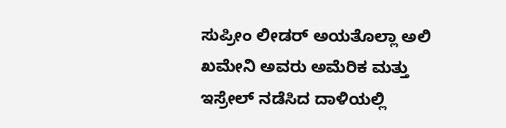ಸುಪ್ರೀಂ ಲೀಡರ್ ಅಯತೊಲ್ಲಾ ಅಲಿ ಖಮೇನಿ ಅವರು ಅಮೆರಿಕ ಮತ್ತು ಇಸ್ರೇಲ್ ನಡೆಸಿದ ದಾಳಿಯಲ್ಲಿ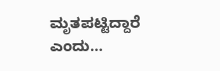ಮೃತಪಟ್ಟಿದ್ದಾರೆ ಎಂದು…